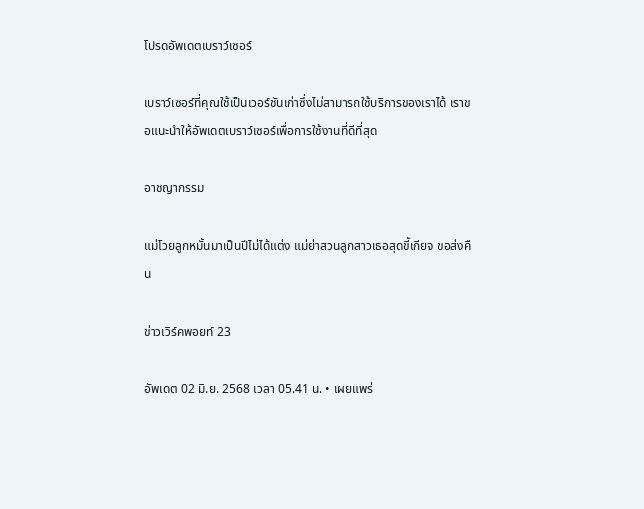โปรดอัพเดตเบราว์เซอร์

เบราว์เซอร์ที่คุณใช้เป็นเวอร์ชันเก่าซึ่งไม่สามารถใช้บริการของเราได้ เราขอแนะนำให้อัพเดตเบราว์เซอร์เพื่อการใช้งานที่ดีที่สุด

อาชญากรรม

แม่โวยลูกหมั้นมาเป็นปีไม่ได้แต่ง แม่ย่าสวนลูกสาวเธอสุดขี้เกียจ ขอส่งคืน

ข่าวเวิร์คพอยท์ 23

อัพเดต 02 มิ.ย. 2568 เวลา 05.41 น. • เผยแพร่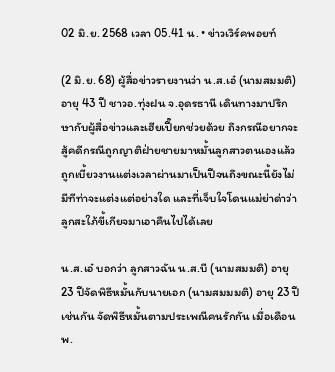02 มิ.ย. 2568 เวลา 05.41 น. • ข่าวเวิร์คพอยท์

(2 มิ.ย. 68) ผู้สื่อข่าวรายงานว่า น.ส.เอ๋ (นามสมมติ) อายุ 43 ปี ชาวอ.ทุ่งฝน จ.อุดรธานี เดินทางมาปรึกษากับผู้สื่อข่าวและเฮียเปี๊ยกช่วยด้วย ถึงกรณีอยากจะสู้คดีกรณีถูกญาติฝ่ายชายมาหมั้นลูกสาวตนเองแล้ว ถูกเบี้ยวงานแต่งเวลาผ่านมาเป็นปีจนถึงขณะนี้ยังไม่มีทีท่าจะแต่งแต่อย่างใด และที่เจ็บใจโดนแม่ย่าด่าว่าลูกสะใภ้ขี้เกียจมาเอาคืนไปได้เลย

น.ส.เอ๋ บอกว่า ลูกสาวฉัน น.ส.บี (นามสมมติ) อายุ 23 ปีจัดพิธีหมั้นกับนายเอก (นามสมมมติ) อายุ 23 ปีเช่นกัน จัดพิธีหมั้นตามประเพณีคนรักกัน เมื่อเดือน พ.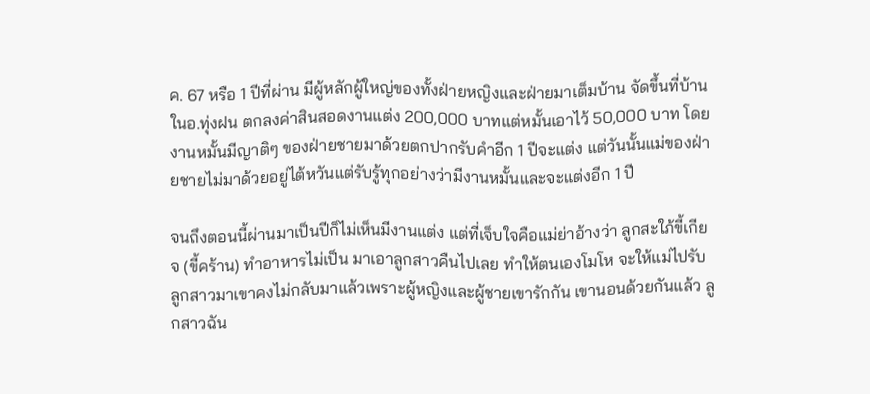ค. 67 หรือ 1 ปีที่ผ่าน มีผู้หลักผู้ใหญ่ของทั้งฝ่ายหญิงและฝ่ายมาเต็มบ้าน จัดขึ้นที่บ้านในอ.ทุ่งฝน ตกลงค่าสินสอดงานแต่ง 200,000 บาทแต่หมั้นเอาไว้ 50,000 บาท โดยงานหมั้นมีญาติๆ ของฝ่ายชายมาด้วยตกปากรับคำอีก 1 ปีจะแต่ง แต่วันนั้นแม่ของฝ่ายชายไม่มาด้วยอยู่ไต้หวันแต่รับรู้ทุกอย่างว่ามีงานหมั้นและจะแต่งอีก 1 ปี

จนถึงตอนนี้ผ่านมาเป็นปีก็ไม่เห็นมีงานแต่ง แต่ที่เจ็บใจคือแม่ย่าอ้างว่า ลูกสะใภ้ขี้เกียจ (ขี้คร้าน) ทำอาหารไม่เป็น มาเอาลูกสาวคืนไปเลย ทำให้ตนเองโมโห จะให้แม่ไปรับลูกสาวมาเขาคงไม่กลับมาแล้วเพราะผู้หญิงและผู้ชายเขารักกัน เขานอนด้วยกันแล้ว ลูกสาวฉัน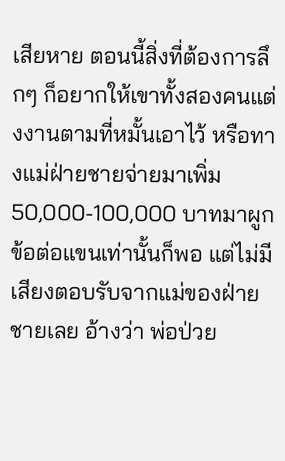เสียหาย ตอนนี้สิ่งที่ต้องการลึกๆ ก็อยากให้เขาทั้งสองคนแต่งงานตามที่หมั้นเอาไว้ หรือทางแม่ฝ่ายชายจ่ายมาเพิ่ม 50,000-100,000 บาทมาผูกข้อต่อแขนเท่านั้นก็พอ แต่ไม่มีเสียงตอบรับจากแม่ของฝ่ายชายเลย อ้างว่า พ่อป่วย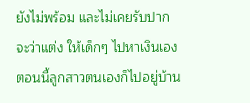ยังไม่พร้อม และไม่เคยรับปากจะว่าแต่ง ให้เด็กๆ ไปหาเงินเอง ตอนนี้ลูกสาวตนเองก็ไปอยู่บ้าน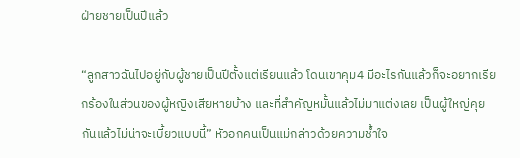ฝ่ายชายเป็นปีแล้ว

“ลูกสาวฉันไปอยู่กับผู้ชายเป็นปีตั้งแต่เรียนแล้ว โดนเขาคุม4 มีอะไรกันแล้วก็จะอยากเรียกร้องในส่วนของผู้หญิงเสียหายบ้าง และที่สำคัญหมั้นแล้วไม่มาแต่งเลย เป็นผู้ใหญ่คุยกันแล้วไม่น่าจะเบี้ยวแบบนี้” หัวอกคนเป็นแม่กล่าวด้วยความช้ำใจ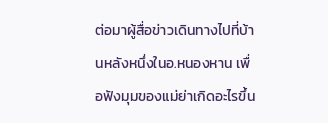ต่อมาผู้สื่อข่าวเดินทางไปที่บ้านหลังหนึ่งในอ.หนองหาน เพื่อฟังมุมของแม่ย่าเกิดอะไรขึ้น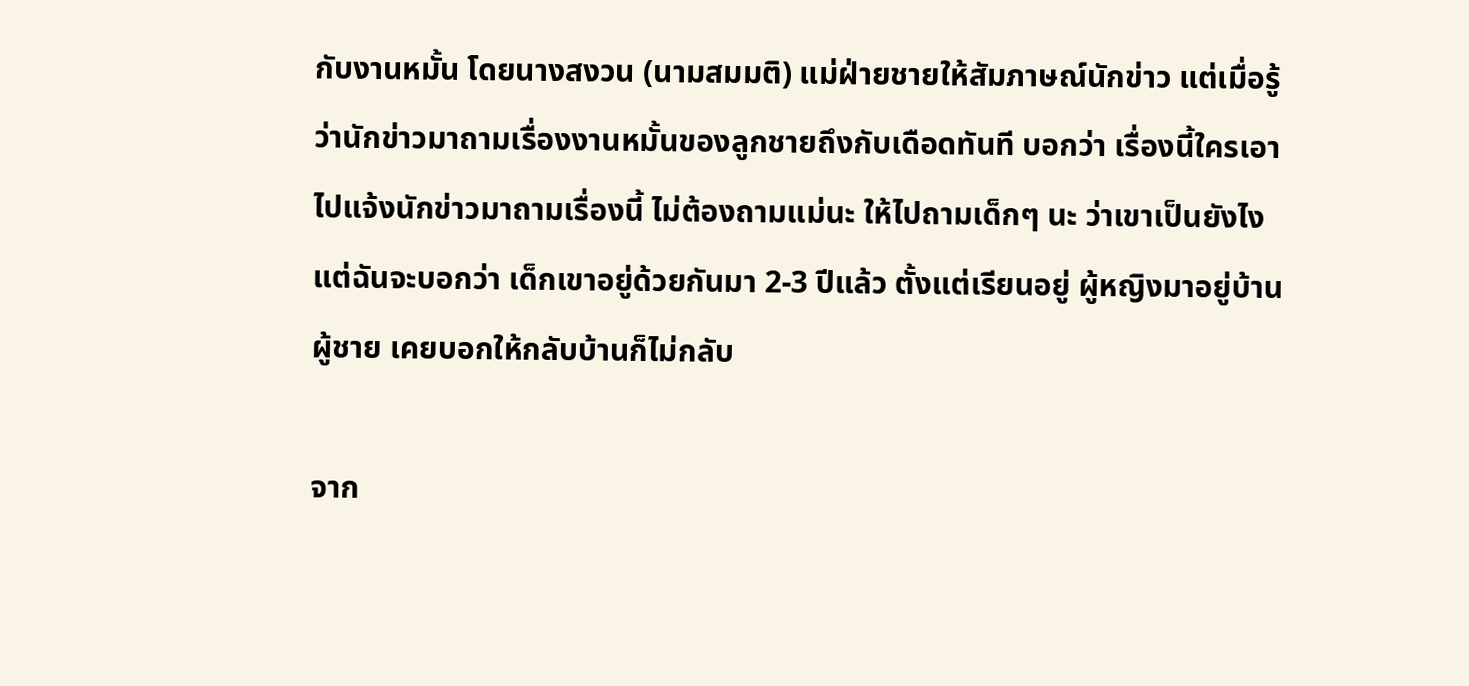กับงานหมั้น โดยนางสงวน (นามสมมติ) แม่ฝ่ายชายให้สัมภาษณ์นักข่าว แต่เมื่อรู้ว่านักข่าวมาถามเรื่องงานหมั้นของลูกชายถึงกับเดือดทันที บอกว่า เรื่องนี้ใครเอาไปแจ้งนักข่าวมาถามเรื่องนี้ ไม่ต้องถามแม่นะ ให้ไปถามเด็กๆ นะ ว่าเขาเป็นยังไง แต่ฉันจะบอกว่า เด็กเขาอยู่ด้วยกันมา 2-3 ปีแล้ว ตั้งแต่เรียนอยู่ ผู้หญิงมาอยู่บ้านผู้ชาย เคยบอกให้กลับบ้านก็ไม่กลับ

จาก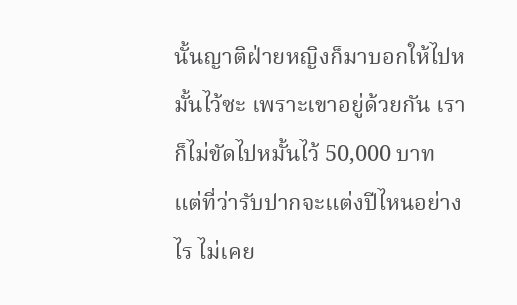นั้นญาติฝ่ายหญิงก็มาบอกให้ไปหมั้นไว้ซะ เพราะเขาอยู่ด้วยกัน เราก็ไม่ขัดไปหมั้นไว้ 50,000 บาท แต่ที่ว่ารับปากจะแต่งปีไหนอย่างไร ไม่เคย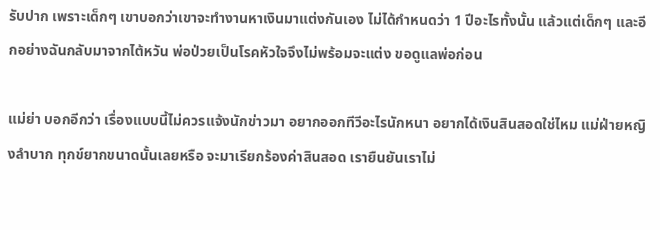รับปาก เพราะเด็กๆ เขาบอกว่าเขาจะทำงานหาเงินมาแต่งกันเอง ไม่ได้กำหนดว่า 1 ปีอะไรทั้งนั้น แล้วแต่เด็กๆ และอีกอย่างฉันกลับมาจากไต้หวัน พ่อป่วยเป็นโรคหัวใจจึงไม่พร้อมจะแต่ง ขอดูแลพ่อก่อน

แม่ย่า บอกอีกว่า เรื่องแบบนี้ไม่ควรแจ้งนักข่าวมา อยากออกทีวีอะไรนักหนา อยากได้เงินสินสอดใช่ไหม แม่ฝ่ายหญิงลำบาก ทุกข์ยากขนาดนั้นเลยหรือ จะมาเรียกร้องค่าสินสอด เรายืนยันเราไม่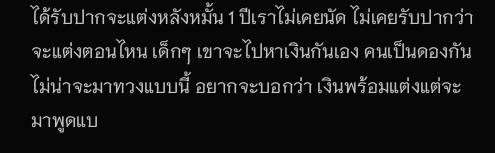ได้รับปากจะแต่งหลังหมั้น 1 ปีเราไม่เคยนัด ไม่เคยรับปากว่าจะแต่งตอนไหน เด็กๆ เขาจะไปหาเงินกันเอง คนเป็นดองกันไม่น่าจะมาทวงแบบนี้ อยากจะบอกว่า เงินพร้อมแต่งแต่จะมาพูดแบ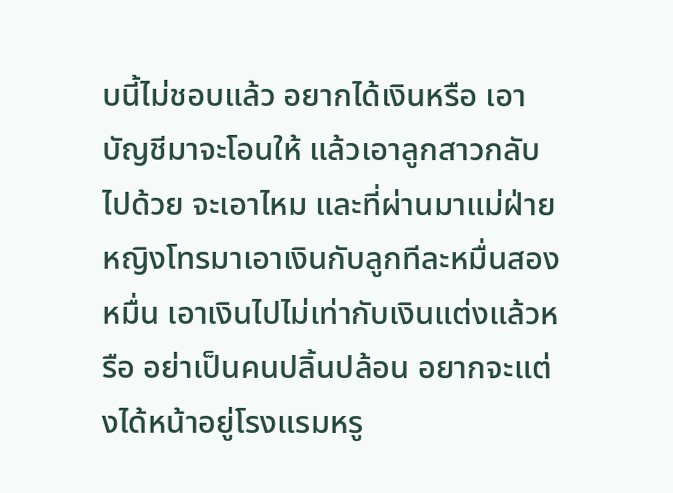บนี้ไม่ชอบแล้ว อยากได้เงินหรือ เอาบัญชีมาจะโอนให้ แล้วเอาลูกสาวกลับไปด้วย จะเอาไหม และที่ผ่านมาแม่ฝ่ายหญิงโทรมาเอาเงินกับลูกทีละหมื่นสองหมื่น เอาเงินไปไม่เท่ากับเงินแต่งแล้วหรือ อย่าเป็นคนปลิ้นปล้อน อยากจะแต่งได้หน้าอยู่โรงแรมหรู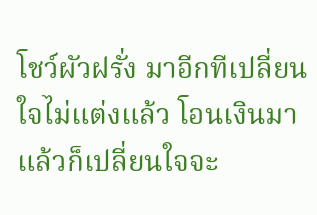โชว์ผัวฝรั่ง มาอีกทีเปลี่ยนใจไม่แต่งแล้ว โอนเงินมา แล้วก็เปลี่ยนใจจะ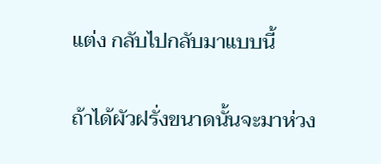แต่ง กลับไปกลับมาแบบนี้

ถ้าได้ผัวฝรั่งขนาดนั้นจะมาห่วง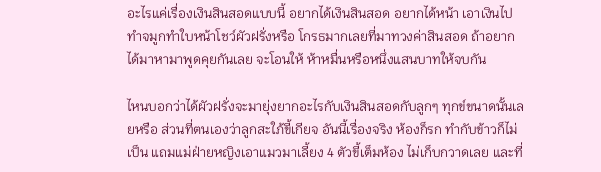อะไรแค่เรื่องเงินสินสอดแบบนี้ อยากได้เงินสินสอด อยากได้หน้า เอาเงินไปทำจมูกทำใบหน้าโชว์ผัวฝรั่งหรือ โกรธมากเลยที่มาทวงค่าสินสอด ถ้าอยากได้มาหามาพูดคุยกันเลย จะโอนให้ ห้าหมื่นหรือหนึ่งแสนบาทให้จบกัน

ไหนบอกว่าได้ผัวฝรั่งจะมายุ่งยากอะไรกับเงินสินสอดกับลูกๆ ทุกข์ขนาดนั้นเลยหรือ ส่วนที่ตนเองว่าลูกสะใภ้ขี้เกียจ อันนี้เรื่องจริง ห้องก็รก ทำกับข้าวก็ไม่เป็น แถมแม่ฝ่ายหญิงเอาแมวมาเลี้ยง 4 ตัวขี้เต็มห้อง ไม่เก็บกวาดเลย และที่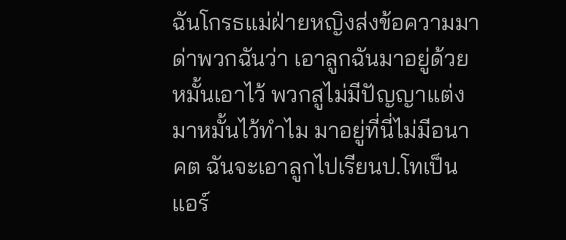ฉันโกรธแม่ฝ่ายหญิงส่งข้อความมาด่าพวกฉันว่า เอาลูกฉันมาอยู่ด้วย หมั้นเอาไว้ พวกสูไม่มีปัญญาแต่งมาหมั้นไว้ทำไม มาอยู่ที่นี่ไม่มีอนาคต ฉันจะเอาลูกไปเรียนป.โทเป็นแอร์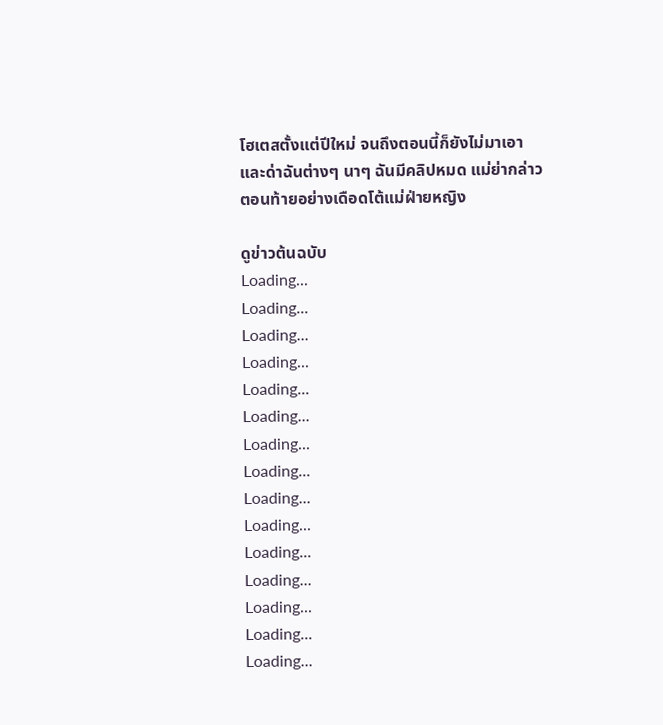โฮเตสตั้งแต่ปีใหม่ จนถึงตอนนี้ก็ยังไม่มาเอา และด่าฉันต่างๆ นาๆ ฉันมีคลิปหมด แม่ย่ากล่าวตอนท้ายอย่างเดือดโต้แม่ฝ่ายหญิง

ดูข่าวต้นฉบับ
Loading...
Loading...
Loading...
Loading...
Loading...
Loading...
Loading...
Loading...
Loading...
Loading...
Loading...
Loading...
Loading...
Loading...
Loading...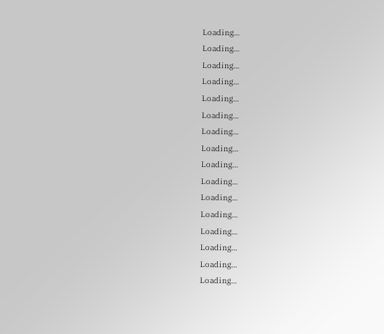Loading...
Loading...
Loading...
Loading...
Loading...
Loading...
Loading...
Loading...
Loading...
Loading...
Loading...
Loading...
Loading...
Loading...
Loading...
Loading...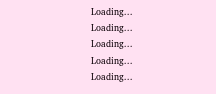Loading...
Loading...
Loading...
Loading...
Loading...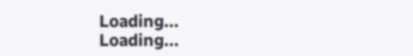Loading...
Loading...